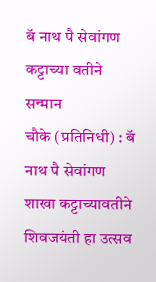बॅ नाथ पै सेवांगण कट्टाच्या वतीने सन्मान
चौके (प्रतिनिधी) : बॅ नाथ पै सेवांगण शाखा कट्टाच्यावतीने शिवजयंती हा उत्सव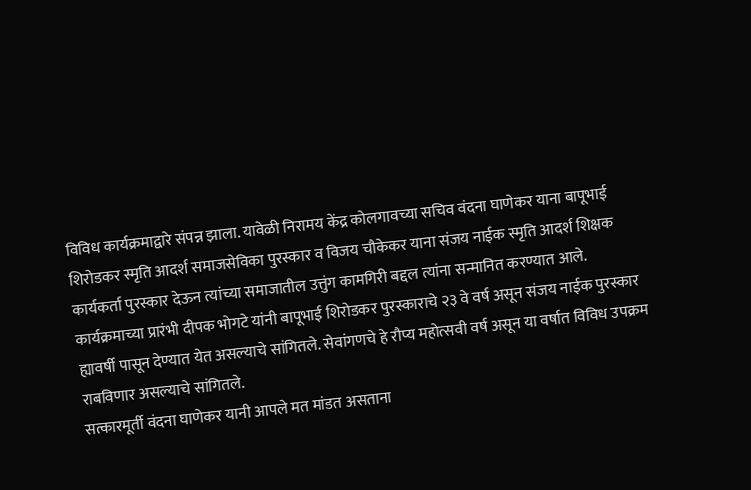विविध कार्यक्रमाद्वारे संपन्न झाला. यावेळी निरामय केंद्र कोलगावच्या सचिव वंदना घाणेकर याना बापूभाई शिरोडकर स्मृति आदर्श समाजसेविका पुरस्कार व विजय चौकेकर याना संजय नाईक स्मृति आदर्श शिक्षक कार्यकर्ता पुरस्कार देऊन त्यांच्या समाजातील उत्तुंग कामगिरी बद्दल त्यांना सन्मानित करण्यात आले. कार्यक्रमाच्या प्रारंभी दीपक भोगटे यांनी बापूभाई शिरोडकर पुरस्काराचे २३ वे वर्ष असून संजय नाईक पुरस्कार ह्यावर्षी पासून देण्यात येत असल्याचे सांगितले. सेवांगणचे हे रौप्य महोत्सवी वर्ष असून या वर्षात विविध उपक्रम राबविणार असल्याचे सांगितले.
सत्कारमूर्ती वंदना घाणेकर यानी आपले मत मांडत असताना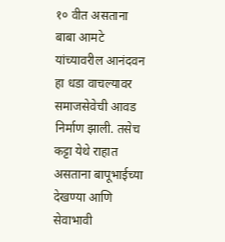१० वीत असताना बाबा आमटे यांच्यावरील आनंदवन हा धडा वाचल्यावर समाजसेवेची आवड निर्माण झाली. तसेच कट्टा येथे राहात असताना बापूभाईच्या देखण्या आणि सेवाभावी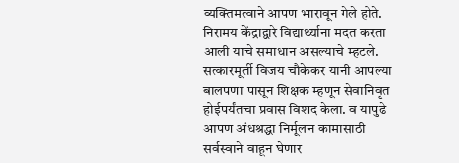व्यक्तिमत्वाने आपण भारावून गेले होते. निरामय केंद्राद्वारे विद्यार्थ्याना मदत करता आली याचे समाधान असल्याचे म्हटले. सत्कारमूर्ती विजय चौकेकर यानी आपल्या बालपणा पासून शिक्षक म्हणून सेवानिवृत होईपर्यंतचा प्रवास विशद केला. व यापुढे आपण अंधश्रद्धा निर्मूलन कामासाठी सर्वस्वाने वाहून घेणार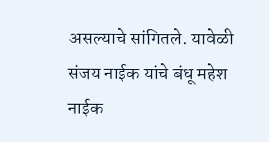असल्याचे सांगितले. यावेळी संजय नाईक यांचे बंधू महेश नाईक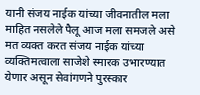यानी संजय नाईक यांच्या जीवनातील मला माहित नसलेले पैलू आज मला समजले असे मत व्यक्त करत संजय नाईक यांच्या व्यक्तिमत्वाला साजेशे स्मारक उभारण्यात येणार असून सेवांगणने पुरस्कार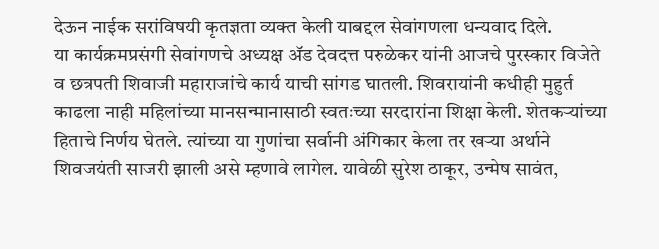देऊन नाईक सरांविषयी कृतज्ञता व्यक्त केली याबद्दल सेवांगणला धन्यवाद दिले.
या कार्यक्रमप्रसंगी सेवांगणचे अध्यक्ष ॲड देवदत्त परुळेकर यांनी आजचे पुरस्कार विजेते व छत्रपती शिवाजी महाराजांचे कार्य याची सांगड घातली. शिवरायांनी कधीही मुहुर्त काढला नाही महिलांच्या मानसन्मानासाठी स्वतःच्या सरदारांना शिक्षा केली. शेतकऱ्यांच्या हिताचे निर्णय घेतले. त्यांच्या या गुणांचा सर्वानी अंगिकार केला तर खऱ्या अर्थाने शिवजयंती साजरी झाली असे म्हणावे लागेल. यावेळी सुरेश ठाकूर, उन्मेष सावंत,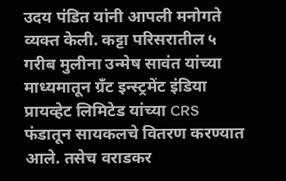उदय पंडित यांनी आपली मनोगते व्यक्त केली. कट्टा परिसरातील ५ गरीब मुलीना उन्मेष सावंत यांच्या माध्यमातून ग्रँट इन्स्ट्रमेंट इंडिया प्रायव्हेट लिमिटेड यांच्या CRS फंडातून सायकलचे वितरण करण्यात आले. तसेच वराडकर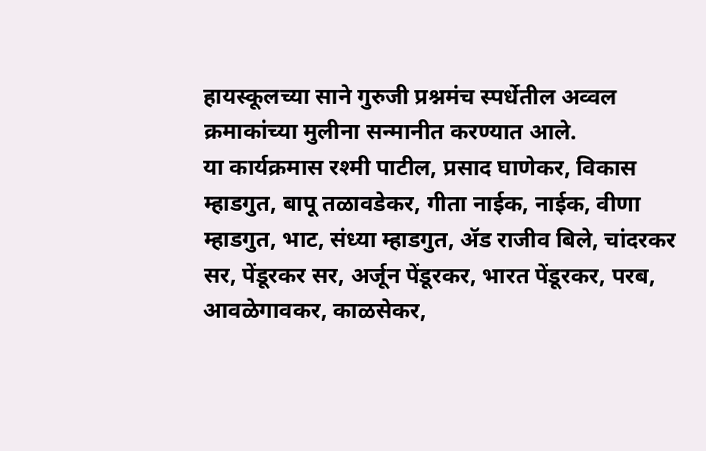हायस्कूलच्या साने गुरुजी प्रश्नमंच स्पर्धेतील अव्वल क्रमाकांच्या मुलीना सन्मानीत करण्यात आले.
या कार्यक्रमास रश्मी पाटील, प्रसाद घाणेकर, विकास म्हाडगुत, बापू तळावडेकर, गीता नाईक, नाईक, वीणा म्हाडगुत, भाट, संध्या म्हाडगुत, ॲड राजीव बिले, चांदरकर सर, पेंडूरकर सर, अर्जून पेंडूरकर, भारत पेंडूरकर, परब, आवळेगावकर, काळसेकर,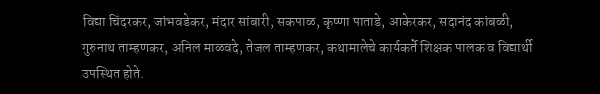विद्या चिंदरकर, जांभवडेकर, मंदार सांबारी, सकपाळ, कृष्णा पाताडे, आकेरकर, सदानंद कांबळी, गुरुनाथ ताम्हणकर, अनिल माळवदे, तेजल ताम्हणकर, कथामालेचे कार्यकर्ते शिक्षक पालक व विद्यार्थी उपस्थित होते.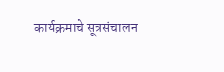कार्यक्रमाचे सूत्रसंचालन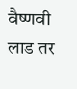वैष्णवी लाड तर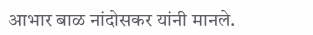आभार बाळ नांदोसकर यांनी मानले.